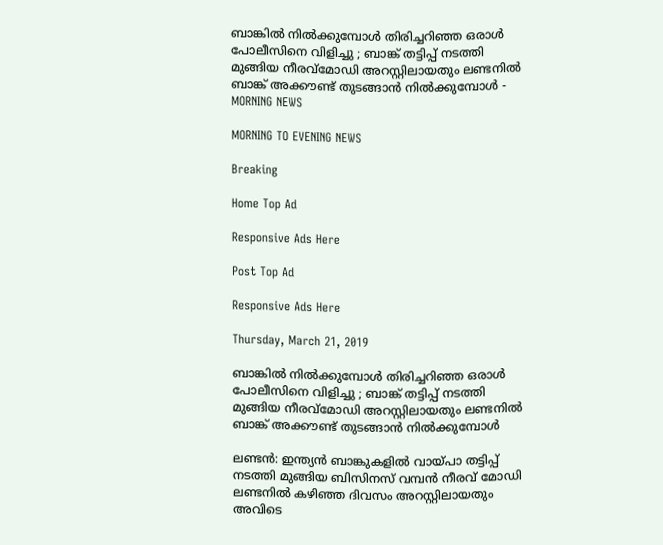ബാങ്കില്‍ നില്‍ക്കുമ്പോള്‍ തിരിച്ചറിഞ്ഞ ഒരാള്‍ പോലീസിനെ വിളിച്ചു ; ബാങ്ക് തട്ടിപ്പ് നടത്തി മുങ്ങിയ നീരവ്മോഡി അറസ്റ്റിലായതും ലണ്ടനില്‍ ബാങ്ക് അക്കൗണ്ട് തുടങ്ങാന്‍ നില്‍ക്കുമ്പോള്‍ - MORNING NEWS

MORNING TO EVENING NEWS

Breaking

Home Top Ad

Responsive Ads Here

Post Top Ad

Responsive Ads Here

Thursday, March 21, 2019

ബാങ്കില്‍ നില്‍ക്കുമ്പോള്‍ തിരിച്ചറിഞ്ഞ ഒരാള്‍ പോലീസിനെ വിളിച്ചു ; ബാങ്ക് തട്ടിപ്പ് നടത്തി മുങ്ങിയ നീരവ്മോഡി അറസ്റ്റിലായതും ലണ്ടനില്‍ ബാങ്ക് അക്കൗണ്ട് തുടങ്ങാന്‍ നില്‍ക്കുമ്പോള്‍

ലണ്ടന്‍: ഇന്ത്യന്‍ ബാങ്കുകളില്‍ വായ്പാ തട്ടിപ്പ് നടത്തി മുങ്ങിയ ബിസിനസ് വമ്പന്‍ നീരവ് മോഡി ലണ്ടനില്‍ കഴിഞ്ഞ ദിവസം അറസ്റ്റിലായതും അവിടെ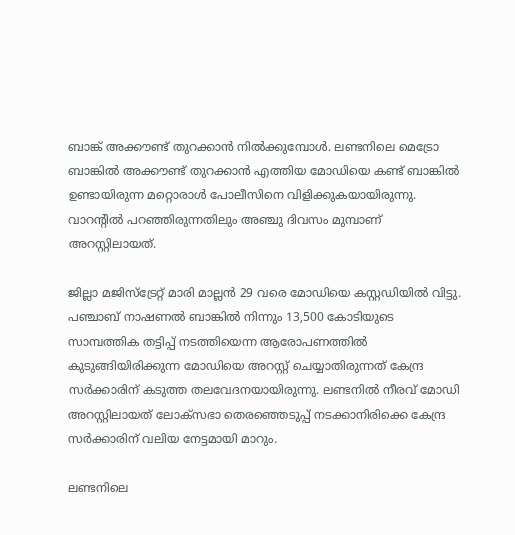ബാങ്ക് അക്കൗണ്ട് തുറക്കാന്‍ നില്‍ക്കുമ്പോള്‍. ലണ്ടനിലെ മെട്രോ ബാങ്കില്‍ അക്കൗണ്ട് തുറക്കാന്‍ എത്തിയ മോഡിയെ കണ്ട് ബാങ്കില്‍ ഉണ്ടായിരുന്ന മറ്റൊരാള്‍ പോലീസിനെ വിളിക്കുകയായിരുന്നു. വാറന്റില്‍ പറഞ്ഞിരുന്നതിലും അഞ്ചു ദിവസം മുമ്പാണ് അറസ്റ്റിലായത്.

ജില്ലാ മജിസ്‌ട്രേറ്റ് മാരി മാല്ലന്‍ 29 വരെ മോഡിയെ കസ്റ്റഡിയില്‍ വിട്ടു. പഞ്ചാബ് നാഷണല്‍ ബാങ്കില്‍ നിന്നും 13,500 കോടിയുടെ സാമ്പത്തിക തട്ടിപ്പ് നടത്തിയെന്ന ആരോപണത്തില്‍ കുടുങ്ങിയിരിക്കുന്ന മോഡിയെ അറസ്റ്റ് ചെയ്യാതിരുന്നത് കേന്ദ്ര സര്‍ക്കാരിന് കടുത്ത തലവേദനയായിരുന്നു. ലണ്ടനില്‍ നീരവ് മോഡി അറസ്റ്റിലായത് ലോക്സഭാ തെരഞ്ഞെടുപ്പ് നടക്കാനിരിക്കെ കേന്ദ്ര സര്‍ക്കാരിന് വലിയ നേട്ടമായി മാറും.

ലണ്ടനിലെ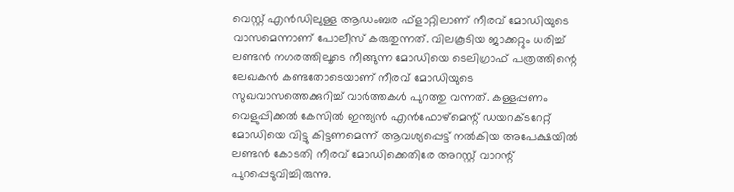വെസ്റ്റ് എന്‍ഡിലുള്ള ആഡംബര ഫ്ളാറ്റിലാണ് നീരവ് മോഡിയുടെ വാസമെന്നാണ് പോലീസ് കരുതുന്നത്. വിലകൂടിയ ജാക്കറ്റും ധരിച്ച് ലണ്ടന്‍ നഗരത്തിലൂടെ നീങ്ങുന്ന മോഡിയെ ടെലിഗ്രാഫ് പത്രത്തിന്റെ ലേഖകന്‍ കണ്ടതോടെയാണ് നീരവ് മോഡിയുടെ സുഖവാസത്തെക്കുറിച്ച് വാര്‍ത്തകള്‍ പുറത്തു വന്നത്. കള്ളപ്പണം വെളുപ്പിക്കല്‍ കേസില്‍ ഇന്ത്യന്‍ എന്‍ഫോഴ്‌മെന്റ് ഡയറക്ടറേറ്റ് മോഡിയെ വിട്ടു കിട്ടണമെന്ന് ആവശ്യപ്പെട്ട് നല്‍കിയ അപേക്ഷയില്‍ ലണ്ടന്‍ കോടതി നീരവ് മോഡിക്കെതിരേ അറസ്റ്റ് വാറന്റ് പുറപ്പെടുവിച്ചിരുന്നു.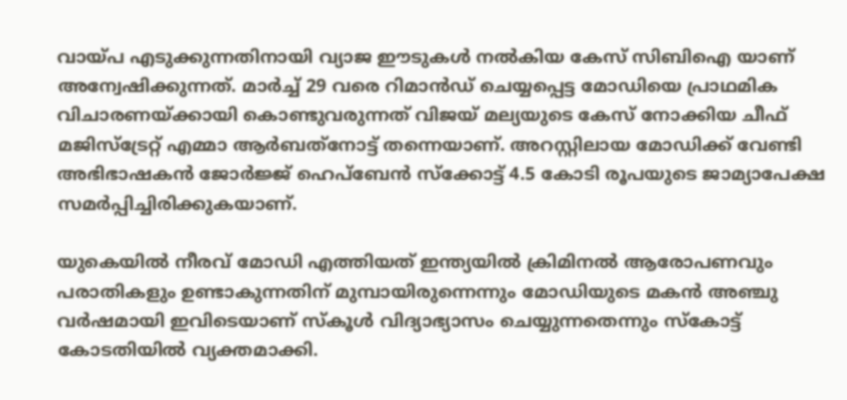വായ്പ എടുക്കുന്നതിനായി വ്യാജ ഈടുകള്‍ നല്‍കിയ കേസ് സിബിഐ യാണ് അന്വേഷിക്കുന്നത്. മാര്‍ച്ച് 29 വരെ റിമാന്‍ഡ് ചെയ്യപ്പെട്ട മോഡിയെ പ്രാഥമിക വിചാരണയ്ക്കായി കൊണ്ടുവരുന്നത് വിജയ് മല്യയുടെ കേസ് നോക്കിയ ചീഫ് മജിസ്‌ട്രേറ്റ് എമ്മാ ആര്‍ബത്‌നോട്ട് തന്നെയാണ്. അറസ്റ്റിലായ മോഡിക്ക് വേണ്ടി അഭിഭാഷകന്‍ ജോര്‍ജ്ജ് ഹെപ്‌ബേന്‍ സ്‌ക്കോട്ട് 4.5 കോടി രൂപയുടെ ജാമ്യാപേക്ഷ സമര്‍പ്പിച്ചിരിക്കുകയാണ്.

യുകെയില്‍ നീരവ് മോഡി എത്തിയത് ഇന്ത്യയില്‍ ക്രിമിനല്‍ ആരോപണവും പരാതികളും ഉണ്ടാകുന്നതിന് മുമ്പായിരുന്നെന്നും മോഡിയുടെ മകന്‍ അഞ്ചു വര്‍ഷമായി ഇവിടെയാണ് സ്‌കൂള്‍ വിദ്യാഭ്യാസം ചെയ്യുന്നതെന്നും സ്‌കോട്ട് കോടതിയില്‍ വ്യക്തമാക്കി.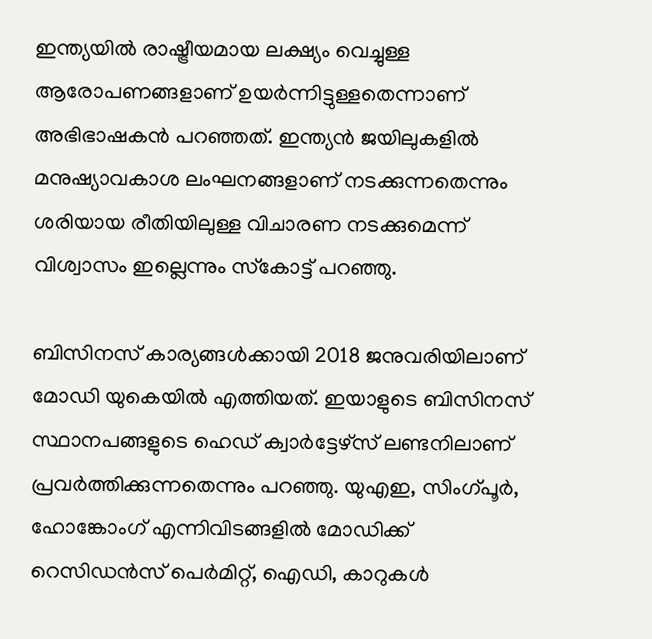ഇന്ത്യയില്‍ രാഷ്ട്രീയമായ ലക്ഷ്യം വെച്ചുള്ള ആരോപണങ്ങളാണ് ഉയര്‍ന്നിട്ടുള്ളതെന്നാണ് അഭിഭാഷകന്‍ പറഞ്ഞത്. ഇന്ത്യന്‍ ജയിലുകളില്‍ മനുഷ്യാവകാശ ലംഘനങ്ങളാണ് നടക്കുന്നതെന്നും ശരിയായ രീതിയിലുള്ള വിചാരണ നടക്കുമെന്ന് വിശ്വാസം ഇല്ലെന്നും സ്‌കോട്ട് പറഞ്ഞു.

ബിസിനസ് കാര്യങ്ങള്‍ക്കായി 2018 ജനുവരിയിലാണ് മോഡി യുകെയില്‍ എത്തിയത്. ഇയാളുടെ ബിസിനസ് സ്ഥാനപങ്ങളുടെ ഹെഡ് ക്വാര്‍ട്ടേഴ്‌സ് ലണ്ടനിലാണ് പ്രവര്‍ത്തിക്കുന്നതെന്നും പറഞ്ഞു. യുഎഇ, സിംഗ്പൂര്‍, ഹോങ്കോംഗ് എന്നിവിടങ്ങളില്‍ മോഡിക്ക് റെസിഡന്‍സ് പെര്‍മിറ്റ്, ഐഡി, കാറുകള്‍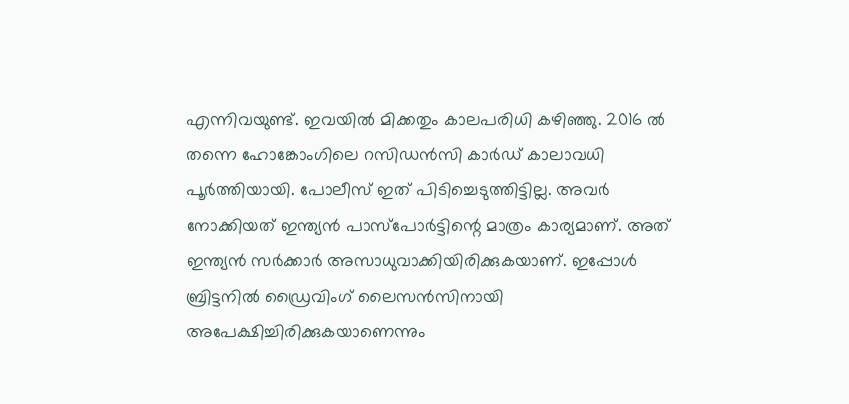എന്നിവയുണ്ട്. ഇവയില്‍ മിക്കതും കാലപരിധി കഴിഞ്ഞു. 2016 ല്‍ തന്നെ ഹോങ്കോംഗിലെ റസിഡന്‍സി കാര്‍ഡ് കാലാവധി പൂര്‍ത്തിയായി. പോലീസ് ഇത് പിടിച്ചെടുത്തിട്ടില്ല. അവര്‍ നോക്കിയത് ഇന്ത്യന്‍ പാസ്‌പോര്‍ട്ടിന്റെ മാത്രം കാര്യമാണ്. അത് ഇന്ത്യന്‍ സര്‍ക്കാര്‍ അസാധുവാക്കിയിരിക്കുകയാണ്. ഇപ്പോള്‍ ബ്രിട്ടനില്‍ ഡ്രൈവിംഗ് ലൈസന്‍സിനായി അപേക്ഷിച്ചിരിക്കുകയാണെന്നും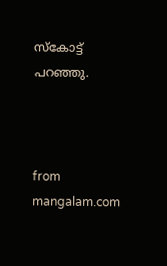സ്‌കോട്ട് പറഞ്ഞു.



from mangalam.com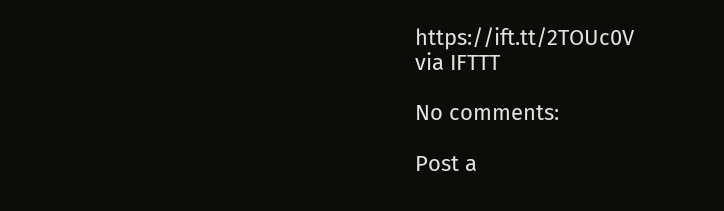https://ift.tt/2TOUc0V
via IFTTT

No comments:

Post a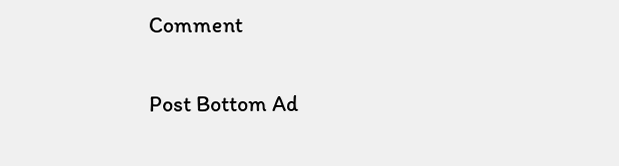Comment

Post Bottom Ad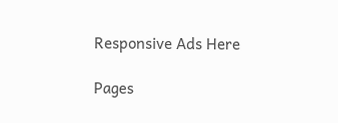Responsive Ads Here

Pages